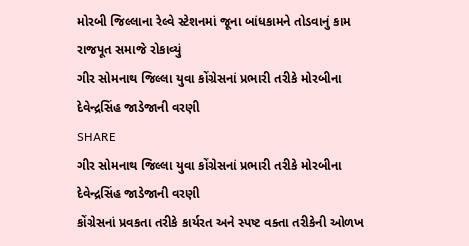મોરબી જિલ્લાના રેલ્વે સ્ટેશનમાં જૂના બાંધકામને તોડવાનું કામ રાજપૂત સમાજે રોકાવ્યું
ગીર સોમનાથ જિલ્લા યુવા કોંગ્રેસનાં પ્રભારી તરીકે મોરબીના દેવેન્દ્રસિંહ જાડેજાની વરણી
SHARE
ગીર સોમનાથ જિલ્લા યુવા કોંગ્રેસનાં પ્રભારી તરીકે મોરબીના દેવેન્દ્રસિંહ જાડેજાની વરણી
કોંગ્રેસનાં પ્રવકતા તરીકે કાર્યરત અને સ્પષ્ટ વક્તા તરીકેની ઓળખ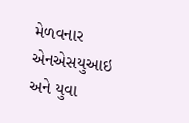મેળવનાર એનએસયુઆઇ અને યુવા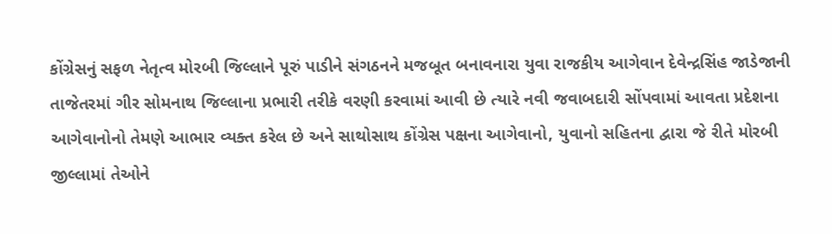કોંગ્રેસનું સફળ નેતૃત્વ મોરબી જિલ્લાને પૂરું પાડીને સંગઠનને મજબૂત બનાવનારા યુવા રાજકીય આગેવાન દેવેન્દ્રસિંહ જાડેજાની તાજેતરમાં ગીર સોમનાથ જિલ્લાના પ્રભારી તરીકે વરણી કરવામાં આવી છે ત્યારે નવી જવાબદારી સોંપવામાં આવતા પ્રદેશના આગેવાનોનો તેમણે આભાર વ્યક્ત કરેલ છે અને સાથોસાથ કોંગ્રેસ પક્ષના આગેવાનો, યુવાનો સહિતના દ્વારા જે રીતે મોરબી જીલ્લામાં તેઓને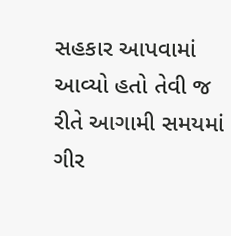સહકાર આપવામાં આવ્યો હતો તેવી જ રીતે આગામી સમયમાં ગીર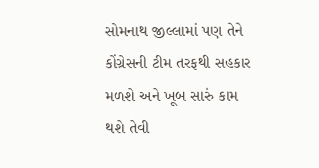સોમનાથ જીલ્લામાં પણ તેને કોંગ્રેસની ટીમ તરફથી સહકાર મળશે અને ખૂબ સારું કામ થશે તેવી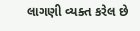લાગણી વ્યક્ત કરેલ છે